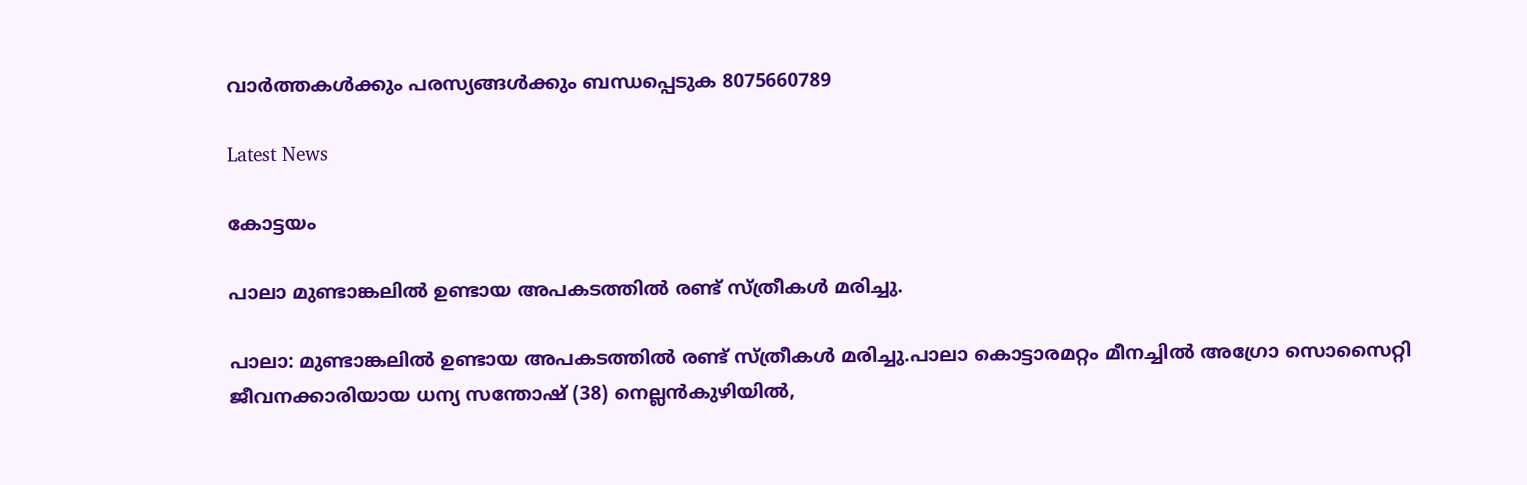വാർത്തകൾക്കും പരസ്യങ്ങൾക്കും ബന്ധപ്പെടുക 8075660789

Latest News

കോട്ടയം

പാലാ മുണ്ടാങ്കലിൽ ഉണ്ടായ അപകടത്തിൽ രണ്ട് സ്ത്രീകൾ മരിച്ചു.

പാലാ: മുണ്ടാങ്കലിൽ ഉണ്ടായ അപകടത്തിൽ രണ്ട് സ്ത്രീകൾ മരിച്ചു.പാലാ കൊട്ടാരമറ്റം മീനച്ചിൽ അഗ്രോ സൊസൈറ്റി ജീവനക്കാരിയായ ധന്യ സന്തോഷ് (38) നെല്ലൻകുഴിയിൽ,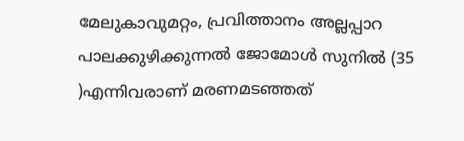മേലുകാവുമറ്റം, പ്രവിത്താനം അല്ലപ്പാറ പാലക്കുഴിക്കുന്നൽ ജോമോൾ സുനിൽ (35 )എന്നിവരാണ് മരണമടഞ്ഞത്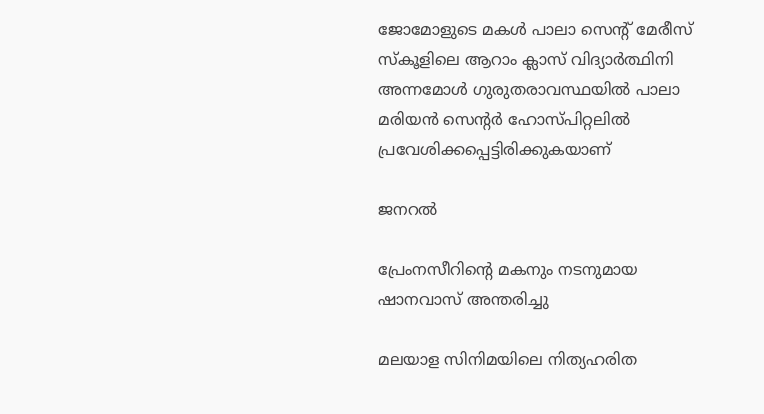ജോമോളുടെ മകൾ പാലാ സെന്റ് മേരീസ് സ്കൂളിലെ ആറാം ക്ലാസ് വിദ്യാർത്ഥിനി അന്നമോൾ ഗുരുതരാവസ്ഥയിൽ പാലാ മരിയൻ സെൻ്റർ ഹോസ്പിറ്റലിൽ പ്രവേശിക്കപ്പെട്ടിരിക്കുകയാണ്

ജനറൽ

പ്രേംനസീറിന്‍റെ മകനും നടനുമായ ഷാനവാസ് അന്തരിച്ചു

മലയാള സിനിമയിലെ നിത്യഹരിത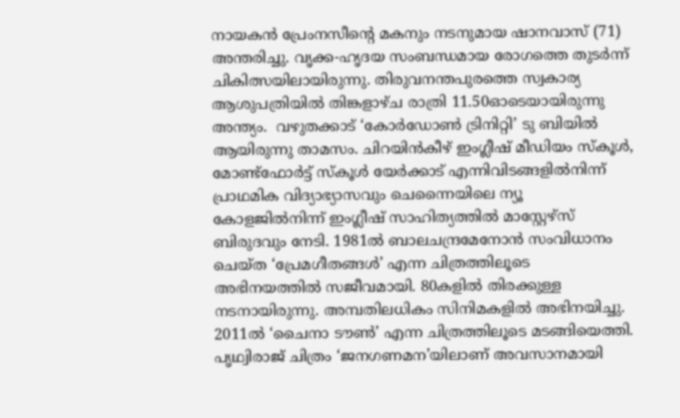നായകൻ പ്രേംനസീന്‍റെ മകനും നടനുമായ ഷാനവാസ് (71) അന്തരിച്ചു. വൃക്ക-ഹൃദയ സംബന്ധമായ രോഗത്തെ തുടർന്ന് ചികിത്സയിലായിരുന്നു. തിരുവനന്തപുരത്തെ സ്വകാര്യ ആശുപത്രിയിൽ തിങ്കളാഴ്ച രാത്രി 11.50ഓടെയായിരുന്നു അന്ത്യം.  വഴുതക്കാട് ‘കോർഡോൺ ട്രിനിറ്റി’ ടു ബിയിൽ ആയിരുന്നു താമസം. ചിറയിൻകീഴ് ഇംഗ്ലീഷ് മീഡിയം സ്കൂൾ, മോണ്ട്ഫോർട്ട് സ്കൂൾ യേർക്കാട് എന്നിവിടങ്ങളിൽനിന്ന് പ്രാഥമിക വിദ്യാഭ്യാസവും ചെന്നൈയിലെ ന്യൂ കോളജിൽനിന്ന് ഇംഗ്ലീഷ് സാഹിത്യത്തിൽ മാസ്റ്റേഴ്സ് ബിരുദവും നേടി. 1981ൽ ബാലചന്ദ്രമേനോൻ സംവിധാനം ചെയ്ത ‘പ്രേമഗീതങ്ങൾ’ എന്ന ചിത്രത്തിലൂടെ അഭിനയത്തിൽ സജീവമായി. 80കളിൽ തിരക്കുള്ള നടനായിരുന്നു. അമ്പതിലധികം സിനിമകളിൽ അഭിനയിച്ചു.  2011ൽ ‘ചൈനാ ടൗൺ’ എന്ന ചിത്രത്തിലൂടെ മടങ്ങിയെത്തി. പൃഥ്വിരാജ് ചിത്രം ‘ജനഗണമന’യിലാണ് അവസാനമായി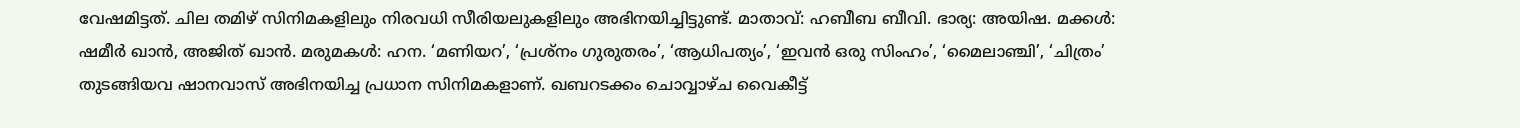വേഷമിട്ടത്. ചില തമിഴ് സിനിമകളിലും നിരവധി സീരിയലുകളിലും അഭിനയിച്ചിട്ടുണ്ട്. മാതാവ്: ഹബീബ ബീവി. ഭാര്യ: അയിഷ. മക്കൾ: ഷമീർ ഖാൻ, അജിത് ഖാൻ. മരുമകൾ: ഹന. ‘മണിയറ’, ‘പ്രശ്നം ഗുരുതരം’, ‘ആധിപത്യം’, ‘ഇവൻ ഒരു സിംഹം’, ‘മൈലാഞ്ചി’, ‘ചിത്രം’ തുടങ്ങിയവ ഷാനവാസ് അഭിനയിച്ച പ്രധാന സിനിമകളാണ്. ഖബറടക്കം ചൊവ്വാഴ്‌ച വൈകീട്ട്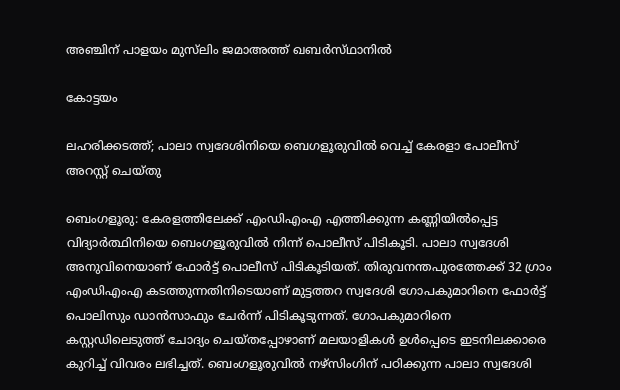അഞ്ചിന് പാളയം മുസ്‍ലിം ജമാഅത്ത് ഖബർസ്‌ഥാനിൽ

കോട്ടയം

ലഹരിക്കടത്ത്; പാലാ സ്വദേശിനിയെ ബെഗളൂരുവിൽ വെച്ച് കേരളാ പോലീസ് അറസ്റ്റ് ചെയ്തു

ബെംഗളൂരു: കേരളത്തിലേക്ക് എംഡിഎംഎ എത്തിക്കുന്ന കണ്ണിയിൽപ്പെട്ട വിദ്യാർത്ഥിനിയെ ബെംഗളൂരുവില്‍ നിന്ന് പൊലീസ് പിടികൂടി. പാലാ സ്വദേശി അനുവിനെയാണ് ഫോർട്ട് പൊലീസ് പിടികൂടിയത്. തിരുവനന്തപുരത്തേക്ക് 32 ഗ്രാം എംഡിഎംഎ കടത്തുന്നതിനിടെയാണ് മുട്ടത്തറ സ്വദേശി ഗോപകുമാറിനെ ഫോർട്ട് പൊലിസും ഡാൻസാഫും ചേർന്ന് പിടികൂടുന്നത്. ഗോപകുമാറിനെ കസ്റ്റഡിലെടുത്ത് ചോദ്യം ചെയ്തപ്പോഴാണ് മലയാളികള്‍ ഉള്‍പ്പെടെ ഇടനിലക്കാരെ കുറിച്ച് വിവരം ലഭിച്ചത്. ബെംഗളൂരുവില്‍ നഴ്സിംഗിന് പഠിക്കുന്ന പാലാ സ്വദേശി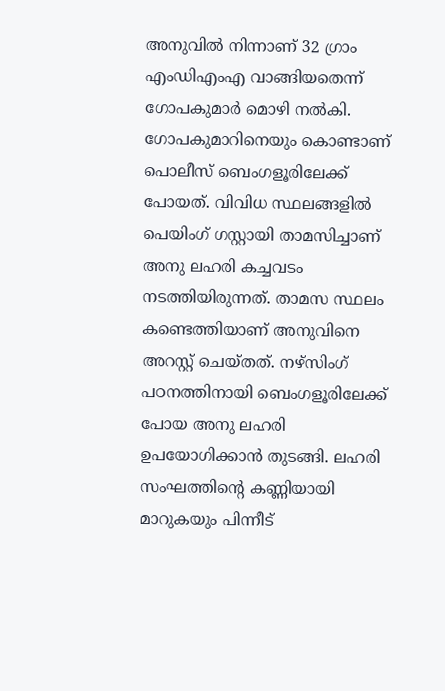അനുവിൽ നിന്നാണ് 32 ഗ്രാം എംഡിഎംഎ വാങ്ങിയതെന്ന് ഗോപകുമാർ മൊഴി നൽകി. ഗോപകുമാറിനെയും കൊണ്ടാണ് പൊലീസ് ബെംഗളൂരിലേക്ക് പോയത്. വിവിധ സ്ഥലങ്ങളിൽ പെയിംഗ് ഗസ്റ്റായി താമസിച്ചാണ് അനു ലഹരി കച്ചവടം നടത്തിയിരുന്നത്. താമസ സ്ഥലം കണ്ടെത്തിയാണ് അനുവിനെ അറസ്റ്റ് ചെയ്തത്. നഴ്സിംഗ് പഠനത്തിനായി ബെംഗളൂരിലേക്ക് പോയ അനു ലഹരി ഉപയോഗിക്കാൻ തുടങ്ങി. ലഹരി സംഘത്തിന്‍റെ കണ്ണിയായി മാറുകയും പിന്നീട്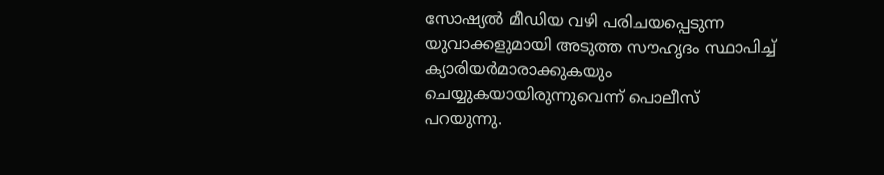സോഷ്യൽ മീഡിയ വഴി പരിചയപ്പെടുന്ന യുവാക്കളുമായി അടുത്ത സൗഹൃദം സ്ഥാപിച്ച് ക്യാരിയർമാരാക്കുകയും ചെയ്യുകയായിരുന്നുവെന്ന് പൊലീസ് പറയുന്നു.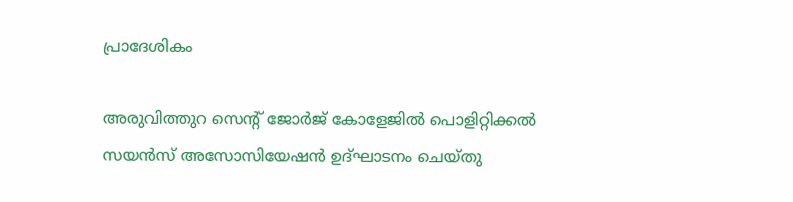പ്രാദേശികം

അരുവിത്തുറ സെന്റ് ജോർജ് കോളേജിൽ പൊളിറ്റിക്കൽ സയൻസ് അസോസിയേഷൻ ഉദ്ഘാടനം ചെയ്തു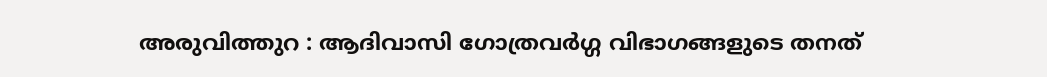അരുവിത്തുറ : ആദിവാസി ഗോത്രവർഗ്ഗ വിഭാഗങ്ങളുടെ തനത്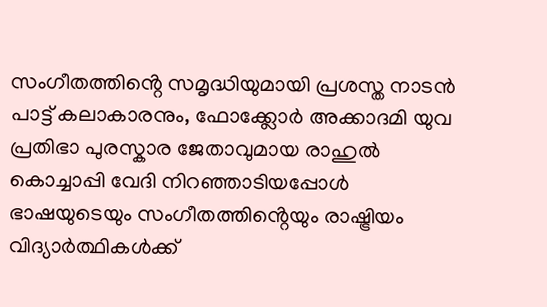സംഗീതത്തിൻ്റെ സമൃദ്ധിയുമായി പ്രശസ്ത നാടൻ പാട്ട് കലാകാരനും, ഫോക്ക്ലോർ അക്കാദമി യുവ പ്രതിഭാ പുരസ്കാര ജേതാവുമായ രാഹുൽ കൊച്ചാപ്പി വേദി നിറഞ്ഞാടിയപ്പോൾ ഭാഷയുടെയും സംഗീതത്തിൻ്റെയും രാഷ്ട്രിയം വിദ്യാർത്ഥികൾക്ക്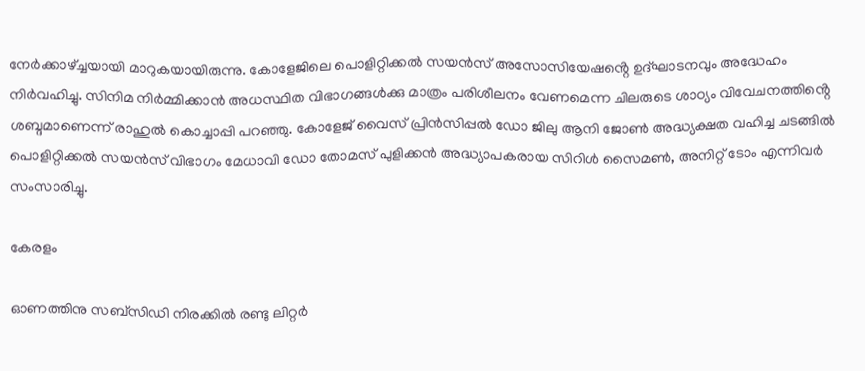നേർക്കാഴ്ച്ചയായി മാറുകയായിരുന്നു. കോളേജിലെ പൊളിറ്റിക്കൽ സയൻസ് അസോസിയേഷൻ്റെ ഉദ്ഘാടനവും അദ്ധേഹം നിർവഹിച്ചു. സിനിമ നിർമ്മിക്കാൻ അധസ്ഥിത വിഭാഗങ്ങൾക്കു മാത്രം പരിശീലനം വേണമെന്ന ചിലരുടെ ശാഠ്യം വിവേചനത്തിൻ്റെ ശബ്ദമാണെന്ന് രാഹുൽ കൊച്ചാപ്പി പറഞ്ഞു. കോളേജ് വൈസ് പ്രിൻസിപ്പൽ ഡോ ജിലു ആനി ജോൺ അദ്ധ്യക്ഷത വഹിച്ച ചടങ്ങിൽ പൊളിറ്റിക്കൽ സയൻസ് വിഭാഗം മേധാവി ഡോ തോമസ് പുളിക്കൻ അദ്ധ്യാപകരായ സിറിൾ സൈമൺ, അനിറ്റ് ടോം എന്നിവർ സംസാരിച്ചു.

കേരളം

ഓണത്തിനു സബ്‌സിഡി നിരക്കിൽ രണ്ടു ലിറ്റർ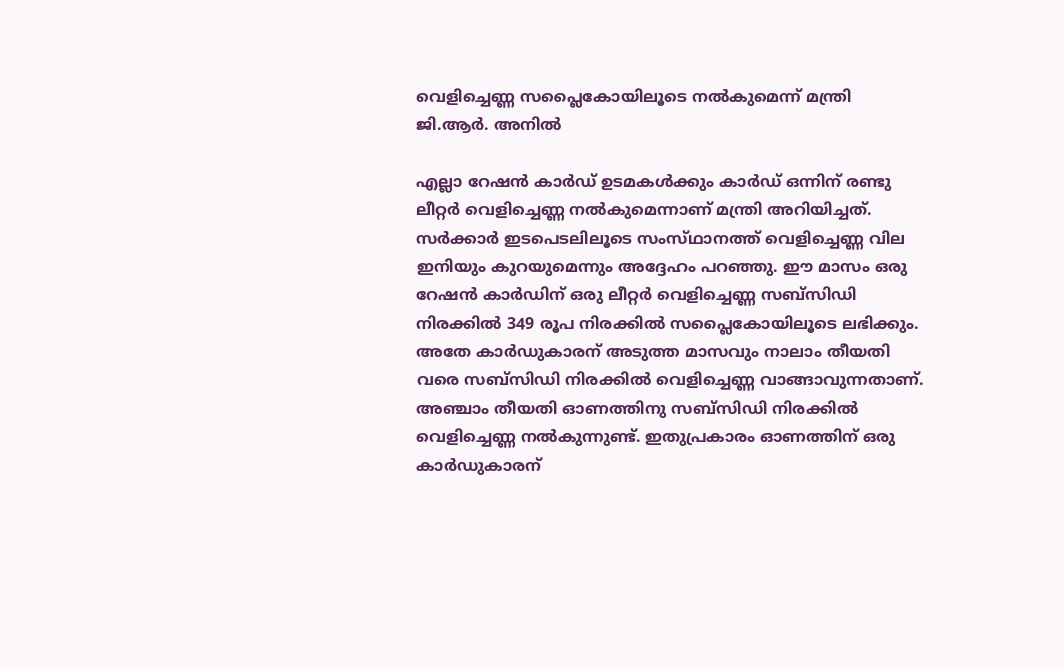വെളിച്ചെണ്ണ സപ്ലൈകോയിലൂടെ നൽകുമെന്ന് മന്ത്രി ജി.ആർ. അനിൽ

എല്ലാ റേഷൻ കാർഡ് ഉടമകൾക്കും കാർഡ് ഒന്നിന് രണ്ടു ലീറ്റർ വെളിച്ചെണ്ണ നൽകുമെന്നാണ് മന്ത്രി അറിയിച്ചത്. സർക്കാർ ഇടപെടലിലൂടെ സംസ്‌ഥാനത്ത് വെളിച്ചെണ്ണ വില ഇനിയും കുറയുമെന്നും അദ്ദേഹം പറഞ്ഞു. ഈ മാസം ഒരു റേഷൻ കാർഡിന് ഒരു ലീറ്റർ വെളിച്ചെണ്ണ സബ്‌സിഡി നിരക്കിൽ 349 രൂപ നിരക്കിൽ സപ്ലൈകോയിലൂടെ ലഭിക്കും. അതേ കാർഡുകാരന് അടുത്ത മാസവും നാലാം തീയതി വരെ സബ്‌സിഡി നിരക്കിൽ വെളിച്ചെണ്ണ വാങ്ങാവുന്നതാണ്. അഞ്ചാം തീയതി ഓണത്തിനു സബ്സിഡി നിരക്കിൽ വെളിച്ചെണ്ണ നൽകുന്നുണ്ട്. ഇതുപ്രകാരം ഓണത്തിന് ഒരു കാർഡുകാരന്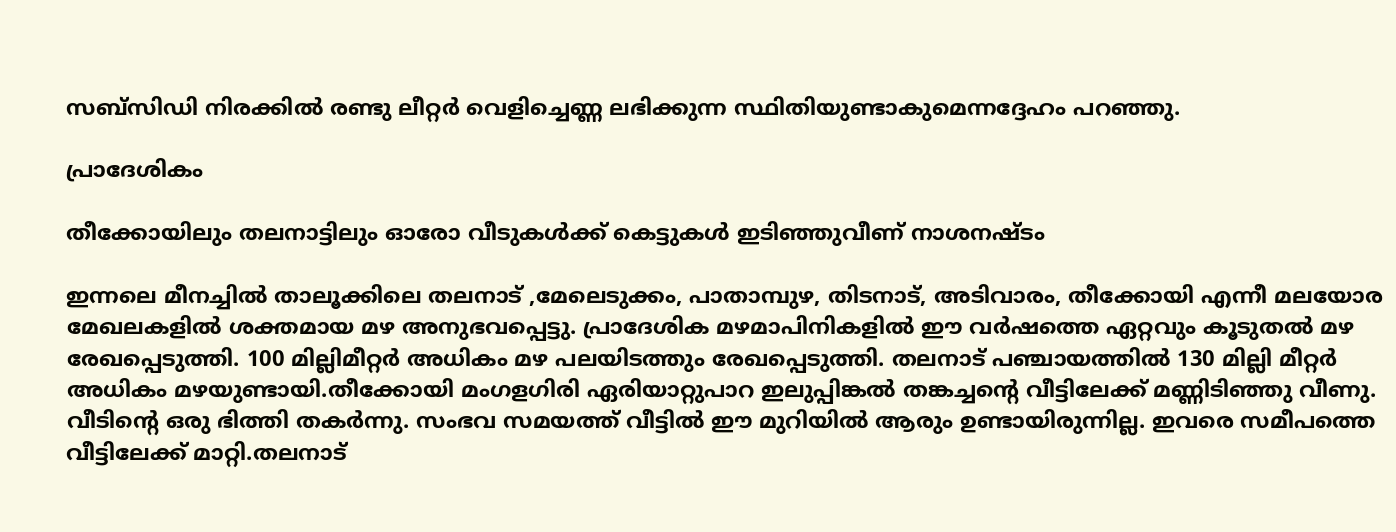സബ്‌സിഡി നിരക്കിൽ രണ്ടു ലീറ്റർ വെളിച്ചെണ്ണ ലഭിക്കുന്ന സ്ഥിതിയുണ്ടാകുമെന്നദ്ദേഹം പറഞ്ഞു.

പ്രാദേശികം

തീക്കോയിലും തലനാട്ടിലും ഓരോ വീടുകൾക്ക് കെട്ടുകൾ ഇടിഞ്ഞുവീണ് നാശനഷ്ടം

ഇന്നലെ മീനച്ചിൽ താലൂക്കിലെ തലനാട് ,മേലെടുക്കം, പാതാമ്പുഴ, തിടനാട്, അടിവാരം, തീക്കോയി എന്നീ മലയോര മേഖലകളിൽ ശക്തമായ മഴ അനുഭവപ്പെട്ടു. പ്രാദേശിക മഴമാപിനികളിൽ ഈ വർഷത്തെ ഏറ്റവും കൂടുതൽ മഴ രേഖപ്പെടുത്തി. 100 മില്ലിമീറ്റർ അധികം മഴ പലയിടത്തും രേഖപ്പെടുത്തി. തലനാട് പഞ്ചായത്തിൽ 130 മില്ലി മീറ്റർ അധികം മഴയുണ്ടായി.തീക്കോയി മംഗളഗിരി ഏരിയാറ്റുപാറ ഇലുപ്പിങ്കൽ തങ്കച്ചന്റെ വീട്ടിലേക്ക് മണ്ണിടിഞ്ഞു വീണു. വീടിൻ്റെ ഒരു ഭിത്തി തകർന്നു. സംഭവ സമയത്ത് വീട്ടിൽ ഈ മുറിയിൽ ആരും ഉണ്ടായിരുന്നില്ല. ഇവരെ സമീപത്തെ വീട്ടിലേക്ക് മാറ്റി.തലനാട്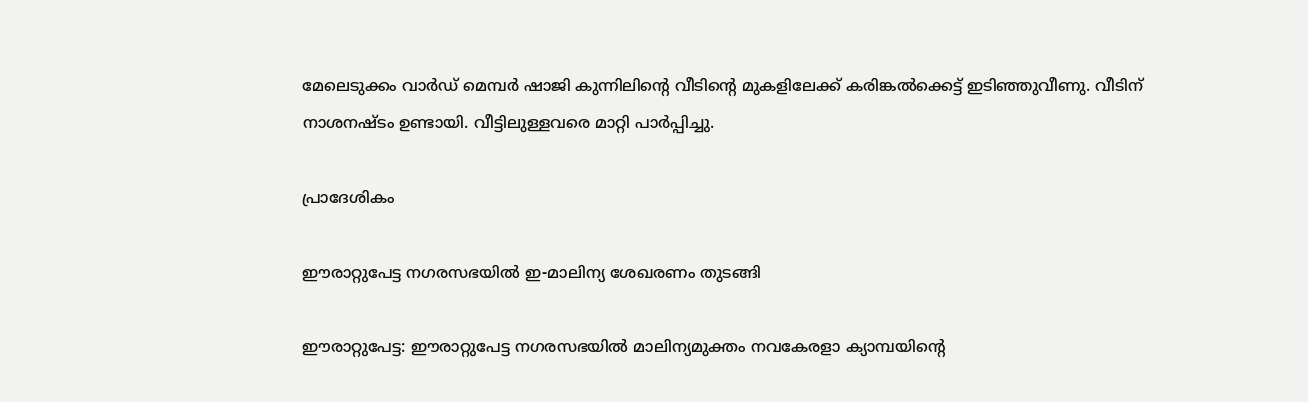മേലെടുക്കം വാർഡ് മെമ്പർ ഷാജി കുന്നിലിന്റെ വീടിന്റെ മുകളിലേക്ക് കരിങ്കൽക്കെട്ട് ഇടിഞ്ഞുവീണു. വീടിന് നാശനഷ്‌ടം ഉണ്ടായി. വീട്ടിലുള്ളവരെ മാറ്റി പാർപ്പിച്ചു.

പ്രാദേശികം

ഈരാറ്റുപേട്ട നഗരസഭയില്‍ ഇ-മാലിന്യ ശേഖരണം തുടങ്ങി

ഈരാറ്റുപേട്ട: ഈരാറ്റുപേട്ട നഗരസഭയില്‍ മാലിന്യമുക്തം നവകേരളാ ക്യാമ്പയിന്റെ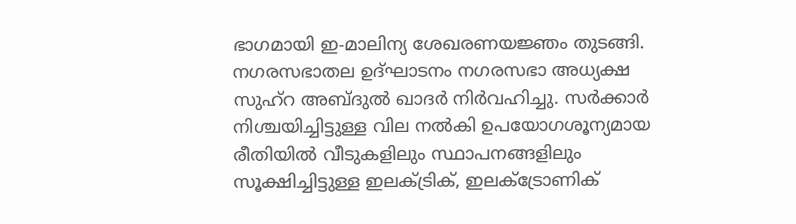ഭാഗമായി ഇ-മാലിന്യ ശേഖരണയജ്ഞം തുടങ്ങി. നഗരസഭാതല ഉദ്ഘാടനം നഗരസഭാ അധ്യക്ഷ സുഹ്‌റ അബ്ദുല്‍ ഖാദര്‍ നിര്‍വഹിച്ചു. സര്‍ക്കാര്‍ നിശ്ചയിച്ചിട്ടുള്ള വില നല്‍കി ഉപയോഗശൂന്യമായ രീതിയില്‍ വീടുകളിലും സ്ഥാപനങ്ങളിലും സൂക്ഷിച്ചിട്ടുള്ള ഇലക്ട്രിക്, ഇലക്ട്രോണിക്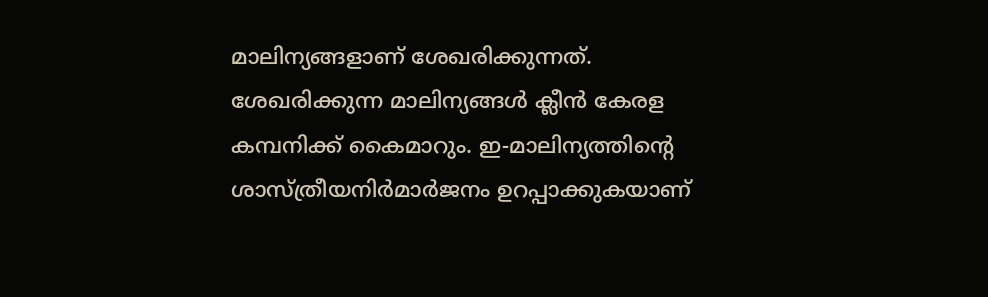മാലിന്യങ്ങളാണ് ശേഖരിക്കുന്നത്. ശേഖരിക്കുന്ന മാലിന്യങ്ങള്‍ ക്ലീന്‍ കേരള കമ്പനിക്ക് കൈമാറും. ഇ-മാലിന്യത്തിന്റെ ശാസ്ത്രീയനിര്‍മാര്‍ജനം ഉറപ്പാക്കുകയാണ്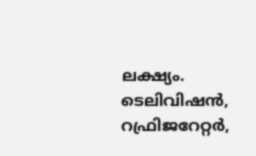ലക്ഷ്യം. ടെലിവിഷന്‍, റഫ്രിജറേറ്റര്‍,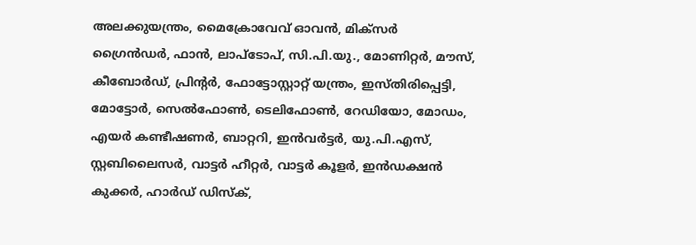അലക്കുയന്ത്രം, മൈക്രോവേവ് ഓവന്‍, മിക്‌സര്‍ ഗ്രൈന്‍ഡര്‍, ഫാന്‍, ലാപ്‌ടോപ്, സി.പി.യു., മോണിറ്റര്‍, മൗസ്, കീബോര്‍ഡ്, പ്രിന്റര്‍, ഫോട്ടോസ്റ്റാറ്റ് യന്ത്രം, ഇസ്തിരിപ്പെട്ടി, മോട്ടോര്‍, സെല്‍ഫോണ്‍, ടെലിഫോണ്‍, റേഡിയോ, മോഡം, എയര്‍ കണ്ടീഷണര്‍, ബാറ്ററി, ഇന്‍വര്‍ട്ടര്‍, യു.പി.എസ്, സ്റ്റബിലൈസര്‍, വാട്ടര്‍ ഹീറ്റര്‍, വാട്ടര്‍ കൂളര്‍, ഇന്‍ഡക്ഷന്‍ കുക്കര്‍, ഹാര്‍ഡ് ഡിസ്‌ക്,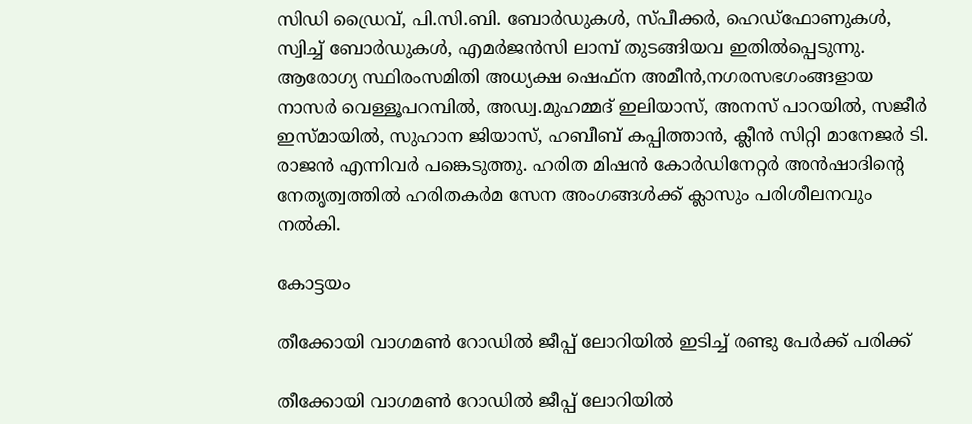സിഡി ഡ്രൈവ്, പി.സി.ബി. ബോര്‍ഡുകള്‍, സ്പീക്കര്‍, ഹെഡ്ഫോണുകള്‍, സ്വിച്ച് ബോര്‍ഡുകള്‍, എമര്‍ജന്‍സി ലാമ്പ് തുടങ്ങിയവ ഇതില്‍പ്പെടുന്നു. ആരോഗ്യ സ്ഥിരംസമിതി അധ്യക്ഷ ഷെഫ്‌ന അമീന്‍,നഗരസഭഗംങ്ങളായ നാസര്‍ വെള്ളൂപറമ്പില്‍, അഡ്വ.മുഹമ്മദ് ഇലിയാസ്, അനസ് പാറയില്‍, സജീര്‍ ഇസ്മായില്‍, സുഹാന ജിയാസ്, ഹബീബ് കപ്പിത്താന്‍, ക്ലീന്‍ സിറ്റി മാനേജര്‍ ടി. രാജന്‍ എന്നിവര്‍ പങ്കെടുത്തു. ഹരിത മിഷന്‍ കോര്‍ഡിനേറ്റര്‍ അന്‍ഷാദിന്റെ നേതൃത്വത്തില്‍ ഹരിതകര്‍മ സേന അംഗങ്ങള്‍ക്ക് ക്ലാസും പരിശീലനവും നല്‍കി.

കോട്ടയം

തീക്കോയി വാഗമൺ റോഡിൽ ജീപ്പ് ലോറിയിൽ ഇടിച്ച് രണ്ടു പേർക്ക് പരിക്ക്

തീക്കോയി വാഗമൺ റോഡിൽ ജീപ്പ് ലോറിയിൽ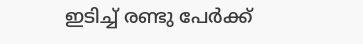ഇടിച്ച് രണ്ടു പേർക്ക്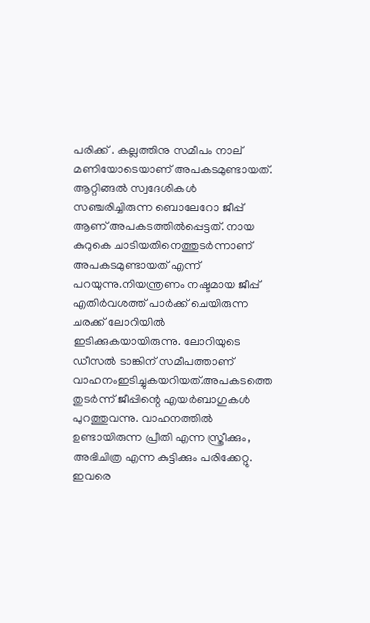പരിക്ക് . കല്ലത്തിനു സമീപം നാല് മണിയോടെയാണ് അപകടമുണ്ടായത്. ആറ്റിങ്ങൽ സ്വദേശികൾ സഞ്ചരിച്ചിരുന്ന ബൊലേറോ ജീപ്പ് ആണ് അപകടത്തിൽപ്പെട്ടത്. നായ കുറുകെ ചാടിയതിനെത്തുടർന്നാണ് അപകടമുണ്ടായത് എന്ന് പറയുന്നു.നിയന്ത്രണം നഷ്ടമായ ജീപ്പ് എതിർവശത്ത് പാർക്ക് ചെയിരുന്ന ചരക്ക് ലോറിയിൽ ഇടിക്കുകയായിരുന്നു. ലോറിയുടെ ഡീസൽ ടാങ്കിന് സമീപത്താണ് വാഹനംഇടിച്ചുകയറിയത്.അപകടത്തെ തുടർന്ന് ജീപ്പിന്റെ എയർബാഗുകൾ പുറത്തുവന്നു. വാഹനത്തിൽ ഉണ്ടായിരുന്ന പ്രീതി എന്ന സ്ത്രീക്കും, അഭിചിത്ര എന്ന കുട്ടിക്കും പരിക്കേറ്റു. ഇവരെ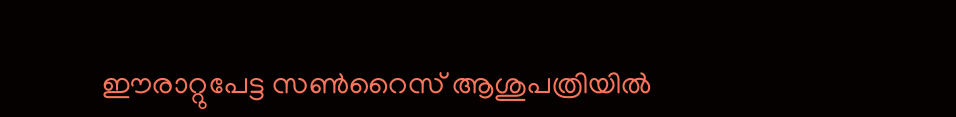ഈരാറ്റുപേട്ട സൺറൈസ് ആശുപത്രിയിൽ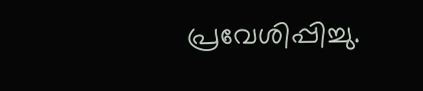പ്രവേശിപ്പിച്ചു.